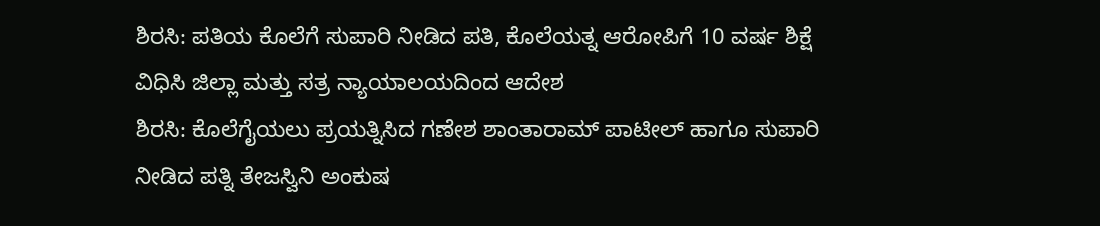ಶಿರಸಿ: ಪತಿಯ ಕೊಲೆಗೆ ಸುಪಾರಿ ನೀಡಿದ ಪತಿ, ಕೊಲೆಯತ್ನ ಆರೋಪಿಗೆ 10 ವರ್ಷ ಶಿಕ್ಷೆ ವಿಧಿಸಿ ಜಿಲ್ಲಾ ಮತ್ತು ಸತ್ರ ನ್ಯಾಯಾಲಯದಿಂದ ಆದೇಶ
ಶಿರಸಿ: ಕೊಲೆಗೈಯಲು ಪ್ರಯತ್ನಿಸಿದ ಗಣೇಶ ಶಾಂತಾರಾಮ್ ಪಾಟೀಲ್ ಹಾಗೂ ಸುಪಾರಿ ನೀಡಿದ ಪತ್ನಿ ತೇಜಸ್ವಿನಿ ಅಂಕುಷ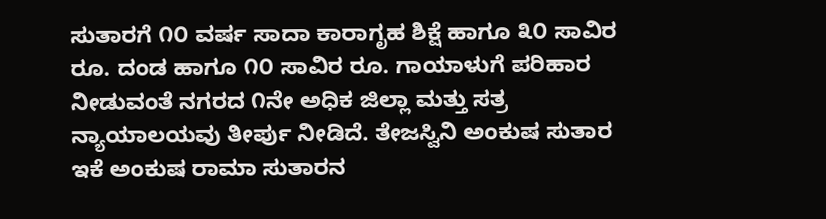ಸುತಾರಗೆ ೧೦ ವರ್ಷ ಸಾದಾ ಕಾರಾಗೃಹ ಶಿಕ್ಷೆ ಹಾಗೂ ೩೦ ಸಾವಿರ ರೂ. ದಂಡ ಹಾಗೂ ೧೦ ಸಾವಿರ ರೂ. ಗಾಯಾಳುಗೆ ಪರಿಹಾರ ನೀಡುವಂತೆ ನಗರದ ೧ನೇ ಅಧಿಕ ಜಿಲ್ಲಾ ಮತ್ತು ಸತ್ರ ನ್ಯಾಯಾಲಯವು ತೀರ್ಪು ನೀಡಿದೆ. ತೇಜಸ್ವಿನಿ ಅಂಕುಷ ಸುತಾರ ಇಕೆ ಅಂಕುಷ ರಾಮಾ ಸುತಾರನ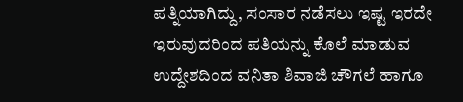ಪತ್ನಿಯಾಗಿದ್ದು, ಸಂಸಾರ ನಡೆಸಲು ಇಷ್ಟ ಇರದೇ ಇರುವುದರಿಂದ ಪತಿಯನ್ನು ಕೊಲೆ ಮಾಡುವ ಉದ್ದೇಶದಿಂದ ವನಿತಾ ಶಿವಾಜಿ ಚೌಗಲೆ ಹಾಗೂ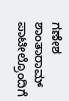ಗಣೇಶ ಶಾಂತಾರಾಮ್ ಪಾಟೀಲ್ರೊಂದಿಗೆ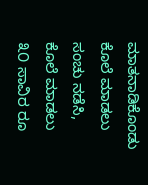ಮಾತನಾಡಿಕೊಂಡು ಕೊಲೆ ಮಾಡಲು ಸಂಚು ನಡೆಸಿ, ಕೊಲೆ ಮಾಡಲು ೩೦ ಸಾವಿರ ರೂ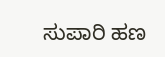ಸುಪಾರಿ ಹಣ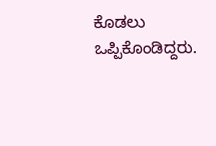ಕೊಡಲು ಒಪ್ಪಿಕೊಂಡಿದ್ದರು.